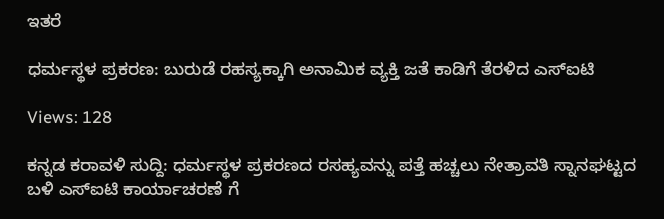ಇತರೆ

ಧರ್ಮಸ್ಥಳ ಪ್ರಕರಣ: ಬುರುಡೆ ರಹಸ್ಯಕ್ಕಾಗಿ ಅನಾಮಿಕ ವ್ಯಕ್ತಿ ಜತೆ ಕಾಡಿಗೆ ತೆರಳಿದ ಎಸ್ಐಟಿ

Views: 128

ಕನ್ನಡ ಕರಾವಳಿ ಸುದ್ದಿ: ಧರ್ಮಸ್ಥಳ ಪ್ರಕರಣದ ರಸಹ್ಯವನ್ನು ಪತ್ತೆ ಹಚ್ಚಲು ನೇತ್ರಾವತಿ ಸ್ನಾನಘಟ್ಟದ ಬಳಿ ಎಸ್ಐಟಿ ಕಾರ್ಯಾಚರಣೆ ಗೆ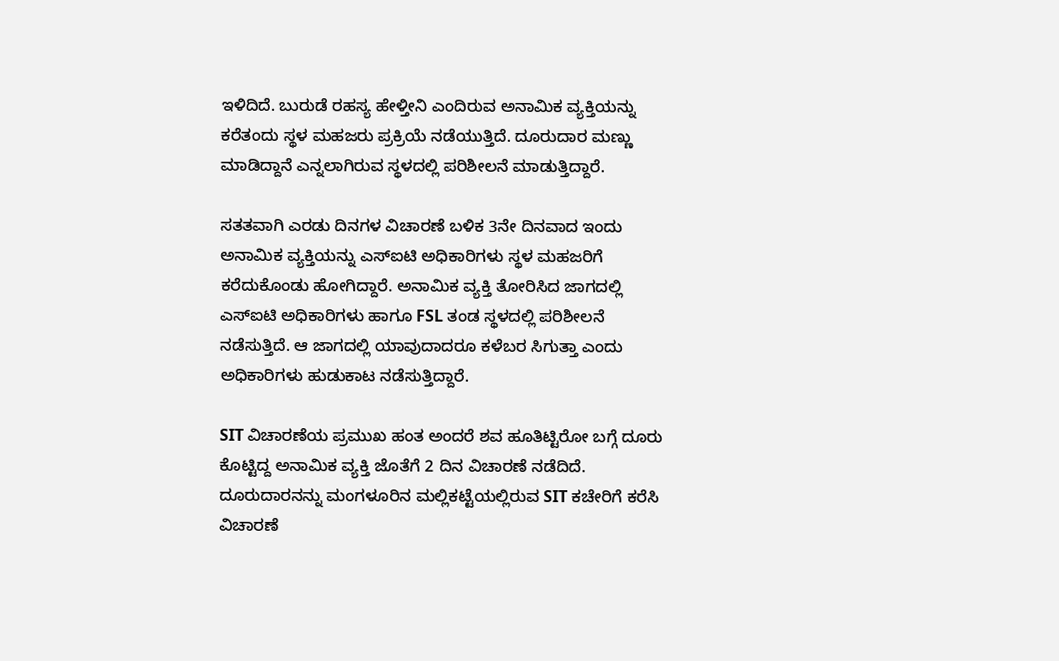ಇಳಿದಿದೆ. ಬುರುಡೆ ರಹಸ್ಯ ಹೇಳ್ತೀನಿ ಎಂದಿರುವ ಅನಾಮಿಕ ವ್ಯಕ್ತಿಯನ್ನು ಕರೆತಂದು ಸ್ಥಳ ಮಹಜರು ಪ್ರಕ್ರಿಯೆ ನಡೆಯುತ್ತಿದೆ. ದೂರುದಾರ ಮಣ್ಣು ಮಾಡಿದ್ದಾನೆ ಎನ್ನಲಾಗಿರುವ ಸ್ಥಳದಲ್ಲಿ ಪರಿಶೀಲನೆ ಮಾಡುತ್ತಿದ್ದಾರೆ.

ಸತತವಾಗಿ ಎರಡು ದಿನಗಳ ವಿಚಾರಣೆ ಬಳಿಕ 3ನೇ ದಿನವಾದ ಇಂದು ಅನಾಮಿಕ ವ್ಯಕ್ತಿಯನ್ನು ಎಸ್ಐಟಿ ಅಧಿಕಾರಿಗಳು ಸ್ಥಳ ಮಹಜರಿಗೆ ಕರೆದುಕೊಂಡು ಹೋಗಿದ್ದಾರೆ. ಅನಾಮಿಕ ವ್ಯಕ್ತಿ ತೋರಿಸಿದ ಜಾಗದಲ್ಲಿ ಎಸ್ಐಟಿ ಅಧಿಕಾರಿಗಳು ಹಾಗೂ FSL ತಂಡ ಸ್ಥಳದಲ್ಲಿ ಪರಿಶೀಲನೆ ನಡೆಸುತ್ತಿದೆ. ಆ ಜಾಗದಲ್ಲಿ ಯಾವುದಾದರೂ ಕಳೆಬರ ಸಿಗುತ್ತಾ ಎಂದು ಅಧಿಕಾರಿಗಳು ಹುಡುಕಾಟ ನಡೆಸುತ್ತಿದ್ದಾರೆ.

SIT ವಿಚಾರಣೆಯ ಪ್ರಮುಖ ಹಂತ ಅಂದರೆ ಶವ ಹೂತಿಟ್ಟಿರೋ ಬಗ್ಗೆ ದೂರು ಕೊಟ್ಟಿದ್ದ ಅನಾಮಿಕ ವ್ಯಕ್ತಿ ಜೊತೆಗೆ 2 ದಿನ ವಿಚಾರಣೆ ನಡೆದಿದೆ. ದೂರುದಾರನನ್ನು ಮಂಗಳೂರಿನ ಮಲ್ಲಿಕಟ್ಟೆಯಲ್ಲಿರುವ SIT ಕಚೇರಿಗೆ ಕರೆಸಿ ವಿಚಾರಣೆ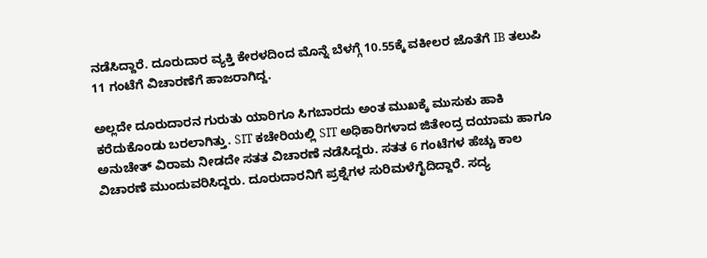ನಡೆಸಿದ್ದಾರೆ. ದೂರುದಾರ ವ್ಯಕ್ತಿ ಕೇರಳದಿಂದ ಮೊನ್ನೆ ಬೆಳಗ್ಗೆ 10.55ಕ್ಕೆ ವಕೀಲರ ಜೊತೆಗೆ IB ತಲುಪಿ 11 ಗಂಟೆಗೆ ವಿಚಾರಣೆಗೆ ಹಾಜರಾಗಿದ್ದ.

ಅಲ್ಲದೇ ದೂರುದಾರನ ಗುರುತು ಯಾರಿಗೂ ಸಿಗಬಾರದು ಅಂತ ಮುಖಕ್ಕೆ ಮುಸುಕು ಹಾಕಿ‌‌ ಕರೆದುಕೊಂಡು ಬರಲಾಗಿತ್ತು. SIT ಕಚೇರಿಯಲ್ಲಿ SIT ಅಧಿಕಾರಿಗಳಾದ ಜಿತೇಂದ್ರ ದಯಾಮ ಹಾಗೂ ಅನುಚೇತ್ ವಿರಾಮ ನೀಡದೇ ಸತತ ವಿಚಾರಣೆ ನಡೆಸಿದ್ದರು. ಸತತ 6 ಗಂಟೆಗಳ ಹೆಚ್ಚು ಕಾಲ ವಿಚಾರಣೆ ಮುಂದುವರಿಸಿದ್ದರು. ದೂರುದಾರನಿಗೆ ಪ್ರಶ್ನೆಗಳ ಸುರಿಮಳೆಗೈದಿದ್ದಾರೆ. ಸದ್ಯ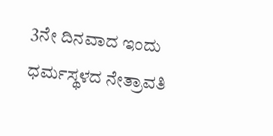3ನೇ ದಿನವಾದ ಇಂದು ಧರ್ಮಸ್ಥಳದ ನೇತ್ರಾವತಿ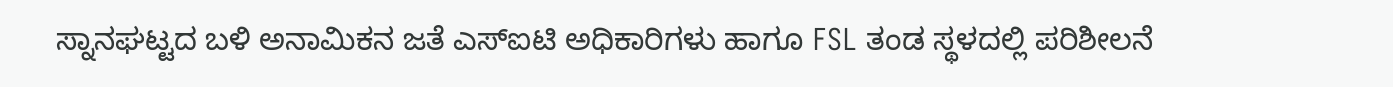ಸ್ನಾನಘಟ್ಟದ ಬಳಿ ಅನಾಮಿಕನ ಜತೆ ಎಸ್ಐಟಿ ಅಧಿಕಾರಿಗಳು ಹಾಗೂ FSL ತಂಡ ಸ್ಥಳದಲ್ಲಿ ಪರಿಶೀಲನೆ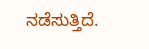ನಡೆಸುತ್ತಿದೆ.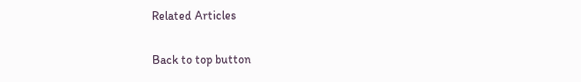Related Articles

Back to top button